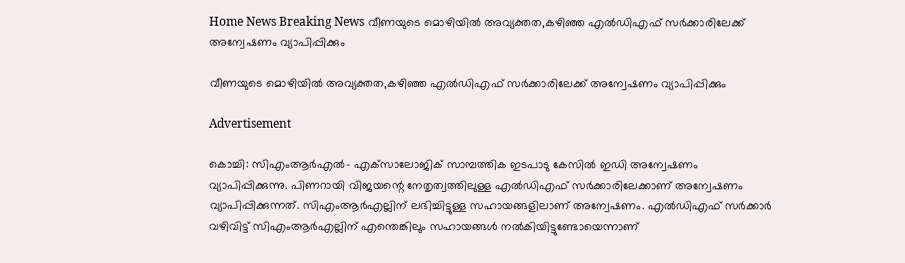Home News Breaking News വീണയുടെ മൊഴിയില്‍ അവ്യക്തത,കഴിഞ്ഞ എല്‍ഡിഎഫ് സര്‍ക്കാരിലേക്ക് അന്വേഷണം വ്യാപിപ്പിക്കും

വീണയുടെ മൊഴിയില്‍ അവ്യക്തത,കഴിഞ്ഞ എല്‍ഡിഎഫ് സര്‍ക്കാരിലേക്ക് അന്വേഷണം വ്യാപിപ്പിക്കും

Advertisement

കൊച്ചി: സിഎംആര്‍എല്‍- എക്‌സാലോജിക് സാമ്പത്തിക ഇടപാടു കേസില്‍ ഇഡി അന്വേഷണം വ്യാപിപ്പിക്കുന്നു. പിണറായി വിജയന്റെ നേതൃത്വത്തിലുള്ള എല്‍ഡിഎഫ് സര്‍ക്കാരിലേക്കാണ് അന്വേഷണം വ്യാപിപ്പിക്കുന്നത്. സിഎംആര്‍എല്ലിന് ലഭിച്ചിട്ടുള്ള സഹായങ്ങളിലാണ് അന്വേഷണം. എല്‍ഡിഎഫ് സര്‍ക്കാര്‍ വഴിവിട്ട് സിഎംആര്‍എല്ലിന് എന്തെങ്കിലും സഹായങ്ങള്‍ നല്‍കിയിട്ടുണ്ടോയെന്നാണ്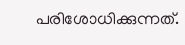പരിശോധിക്കുന്നത്.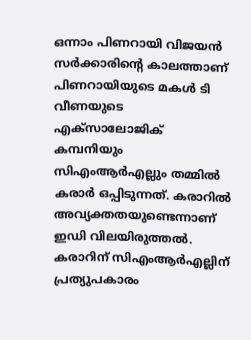ഒന്നാം പിണറായി വിജയന്‍ സര്‍ക്കാരിന്റെ കാലത്താണ് പിണറായിയുടെ മകള്‍ ടി വീണയുടെ എക്‌സാലോജിക് കമ്പനിയും സിഎംആര്‍എല്ലും തമ്മില്‍ കരാര്‍ ഒപ്പിടുന്നത്. കരാറില്‍ അവ്യക്തതയുണ്ടെന്നാണ് ഇഡി വിലയിരുത്തല്‍. കരാറിന് സിഎംആര്‍എല്ലിന് പ്രത്യുപകാരം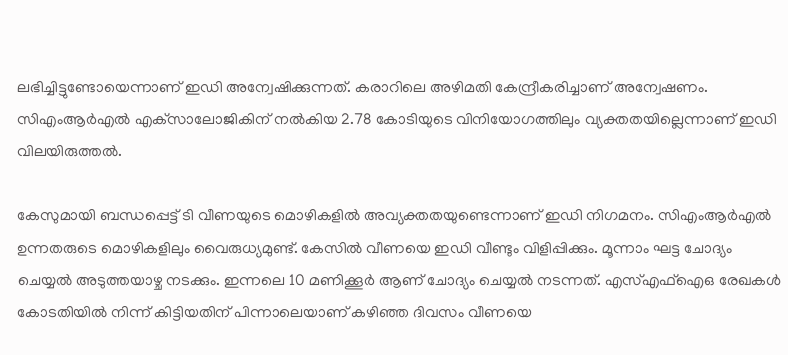ലഭിച്ചിട്ടുണ്ടോയെന്നാണ് ഇഡി അന്വേഷിക്കുന്നത്. കരാറിലെ അഴിമതി കേന്ദ്രീകരിച്ചാണ് അന്വേഷണം. സിഎംആര്‍എല്‍ എക്‌സാലോജികിന് നല്‍കിയ 2.78 കോടിയുടെ വിനിയോഗത്തിലും വ്യക്തതയില്ലെന്നാണ് ഇഡി വിലയിരുത്തല്‍.

കേസുമായി ബന്ധപ്പെട്ട് ടി വീണയുടെ മൊഴികളില്‍ അവ്യക്തതയുണ്ടെന്നാണ് ഇഡി നിഗമനം. സിഎംആര്‍എല്‍ ഉന്നതരുടെ മൊഴികളിലും വൈരുധ്യമുണ്ട്. കേസില്‍ വീണയെ ഇഡി വീണ്ടും വിളിപ്പിക്കും. മൂന്നാം ഘട്ട ചോദ്യം ചെയ്യല്‍ അടുത്തയാഴ്ച നടക്കും. ഇന്നലെ 10 മണിക്കൂര്‍ ആണ് ചോദ്യം ചെയ്യല്‍ നടന്നത്. എസ്എഫ്‌ഐഒ രേഖകള്‍ കോടതിയില്‍ നിന്ന് കിട്ടിയതിന് പിന്നാലെയാണ് കഴിഞ്ഞ ദിവസം വീണയെ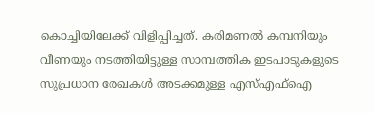കൊച്ചിയിലേക്ക് വിളിപ്പിച്ചത്. കരിമണല്‍ കമ്പനിയും വീണയും നടത്തിയിട്ടുള്ള സാമ്പത്തിക ഇടപാടുകളുടെ സുപ്രധാന രേഖകള്‍ അടക്കമുള്ള എസ്എഫ്‌ഐ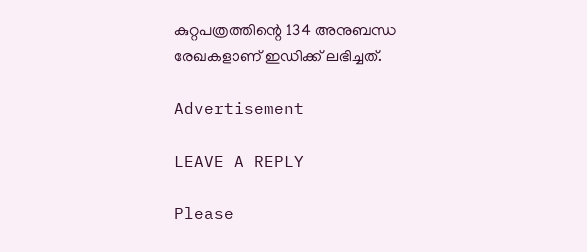കുറ്റപത്രത്തിന്റെ 134 അനുബന്ധ രേഖകളാണ് ഇഡിക്ക് ലഭിച്ചത്.

Advertisement

LEAVE A REPLY

Please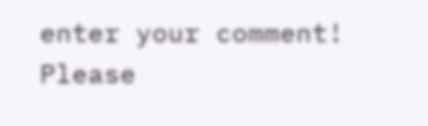enter your comment!
Please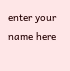enter your name here